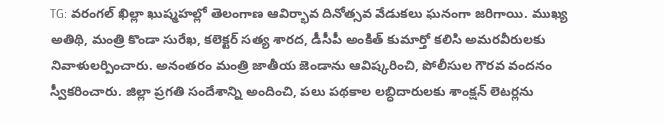TG: వరంగల్ ఖిల్లా ఖుష్మహల్లో తెలంగాణ ఆవిర్భావ దినోత్సవ వేడుకలు ఘనంగా జరిగాయి. ముఖ్య అతిథి, మంత్రి కొండా సురేఖ, కలెక్టర్ సత్య శారద, డీసీపీ అంకిత్ కుమార్తో కలిసి అమరవీరులకు నివాళులర్పించారు. అనంతరం మంత్రి జాతీయ జెండాను ఆవిష్కరించి, పోలీసుల గౌరవ వందనం స్వీకరించారు. జిల్లా ప్రగతి సందేశాన్ని అందించి, పలు పథకాల లబ్ధిదారులకు శాంక్షన్ లెటర్లను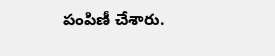పంపిణీ చేశారు.